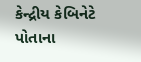કેન્દ્રીય કેબિનેટે પોતાના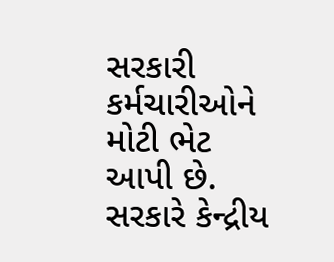સરકારી કર્મચારીઓને મોટી ભેટ આપી છે. સરકારે કેન્દ્રીય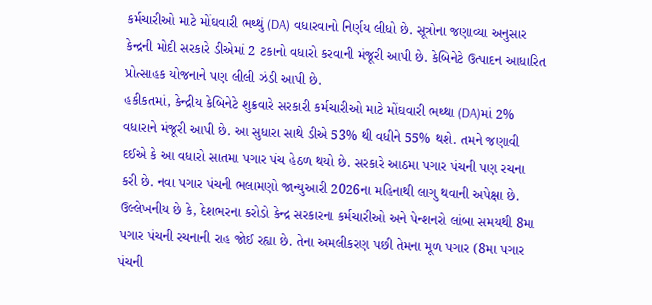કર્મચારીઓ માટે મોંઘવારી ભથ્થું (DA) વધારવાનો નિર્ણય લીધો છે. સૂત્રોના જણાવ્યા અનુસાર કેન્દ્રની મોદી સરકારે ડીએમાં 2 ટકાનો વધારો કરવાની મંજૂરી આપી છે. કેબિનેટે ઉત્પાદન આધારિત પ્રોત્સાહક યોજનાને પણ લીલી ઝંડી આપી છે.
હકીકતમાં, કેન્દ્રીય કેબિનેટે શુક્રવારે સરકારી કર્મચારીઓ માટે મોંઘવારી ભથ્થા (DA)માં 2% વધારાને મંજૂરી આપી છે. આ સુધારા સાથે ડીએ 53% થી વધીને 55% થશે. તમને જણાવી દઈએ કે આ વધારો સાતમા પગાર પંચ હેઠળ થયો છે. સરકારે આઠમા પગાર પંચની પણ રચના કરી છે. નવા પગાર પંચની ભલામણો જાન્યુઆરી 2026ના મહિનાથી લાગુ થવાની અપેક્ષા છે.
ઉલ્લેખનીય છે કે, દેશભરના કરોડો કેન્દ્ર સરકારના કર્મચારીઓ અને પેન્શનરો લાંબા સમયથી 8મા પગાર પંચની રચનાની રાહ જોઈ રહ્યા છે. તેના અમલીકરણ પછી તેમના મૂળ પગાર (8મા પગાર પંચની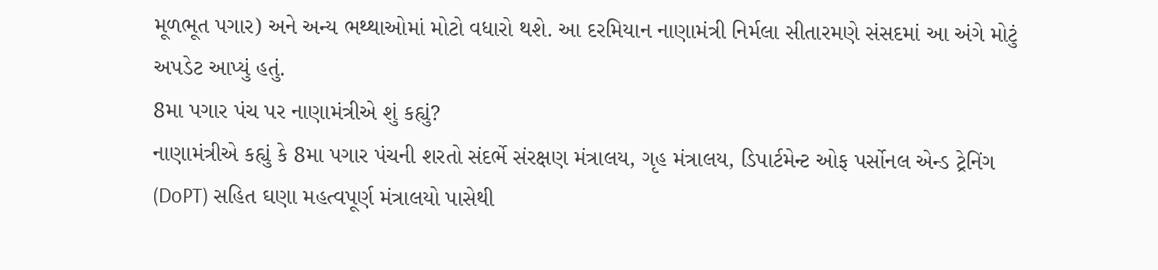મૂળભૂત પગાર) અને અન્ય ભથ્થાઓમાં મોટો વધારો થશે. આ દરમિયાન નાણામંત્રી નિર્મલા સીતારમણે સંસદમાં આ અંગે મોટું અપડેટ આપ્યું હતું.
8મા પગાર પંચ પર નાણામંત્રીએ શું કહ્યું?
નાણામંત્રીએ કહ્યું કે 8મા પગાર પંચની શરતો સંદર્ભે સંરક્ષણ મંત્રાલય, ગૃહ મંત્રાલય, ડિપાર્ટમેન્ટ ઓફ પર્સોનલ એન્ડ ટ્રેનિંગ (DoPT) સહિત ઘણા મહત્વપૂર્ણ મંત્રાલયો પાસેથી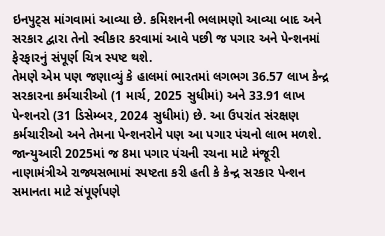ઇનપુટ્સ માંગવામાં આવ્યા છે. કમિશનની ભલામણો આવ્યા બાદ અને સરકાર દ્વારા તેનો સ્વીકાર કરવામાં આવે પછી જ પગાર અને પેન્શનમાં ફેરફારનું સંપૂર્ણ ચિત્ર સ્પષ્ટ થશે.
તેમણે એમ પણ જણાવ્યું કે હાલમાં ભારતમાં લગભગ 36.57 લાખ કેન્દ્ર સરકારના કર્મચારીઓ (1 માર્ચ, 2025 સુધીમાં) અને 33.91 લાખ પેન્શનરો (31 ડિસેમ્બર, 2024 સુધીમાં) છે. આ ઉપરાંત સંરક્ષણ કર્મચારીઓ અને તેમના પેન્શનરોને પણ આ પગાર પંચનો લાભ મળશે.
જાન્યુઆરી 2025માં જ 8મા પગાર પંચની રચના માટે મંજૂરી
નાણામંત્રીએ રાજ્યસભામાં સ્પષ્ટતા કરી હતી કે કેન્દ્ર સરકાર પેન્શન સમાનતા માટે સંપૂર્ણપણે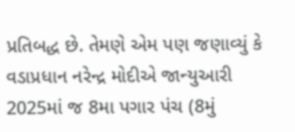પ્રતિબદ્ધ છે. તેમણે એમ પણ જણાવ્યું કે વડાપ્રધાન નરેન્દ્ર મોદીએ જાન્યુઆરી 2025માં જ 8મા પગાર પંચ (8મું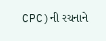CPC)ની રચનાને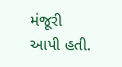મંજૂરી આપી હતી.